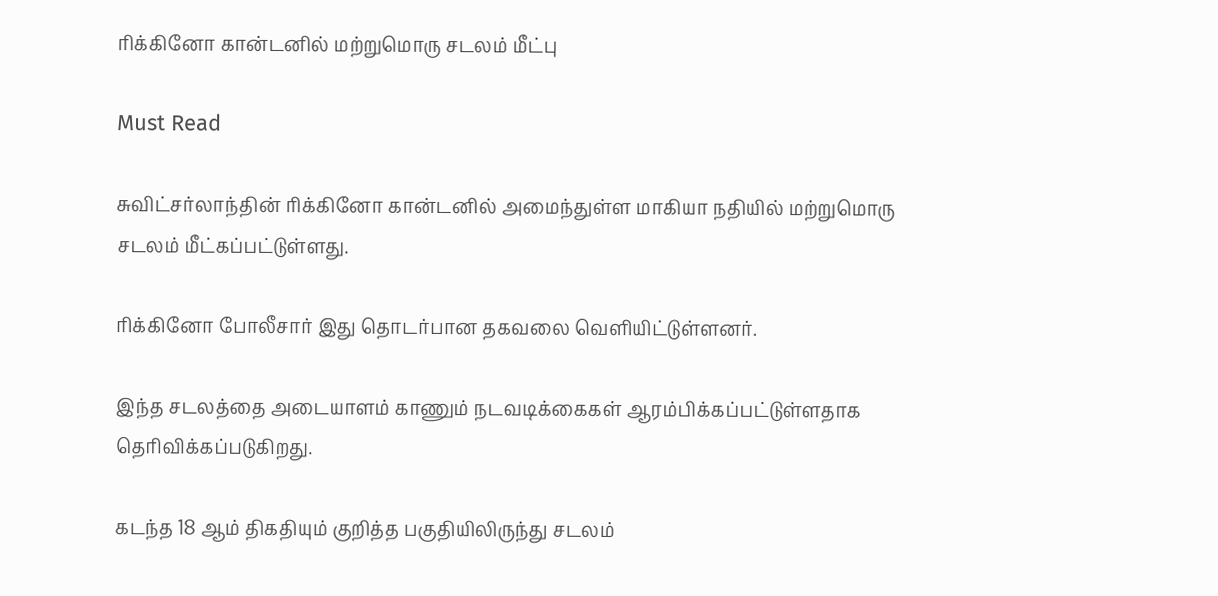ரிக்கினோ கான்டனில் மற்றுமொரு சடலம் மீட்பு

Must Read

சுவிட்சர்லாந்தின் ரிக்கினோ கான்டனில் அமைந்துள்ள மாகியா நதியில் மற்றுமொரு சடலம் மீட்கப்பட்டுள்ளது.

ரிக்கினோ போலீசார் இது தொடர்பான தகவலை வெளியிட்டுள்ளனர்.

இந்த சடலத்தை அடையாளம் காணும் நடவடிக்கைகள் ஆரம்பிக்கப்பட்டுள்ளதாக தெரிவிக்கப்படுகிறது.

கடந்த 18 ஆம் திகதியும் குறித்த பகுதியிலிருந்து சடலம்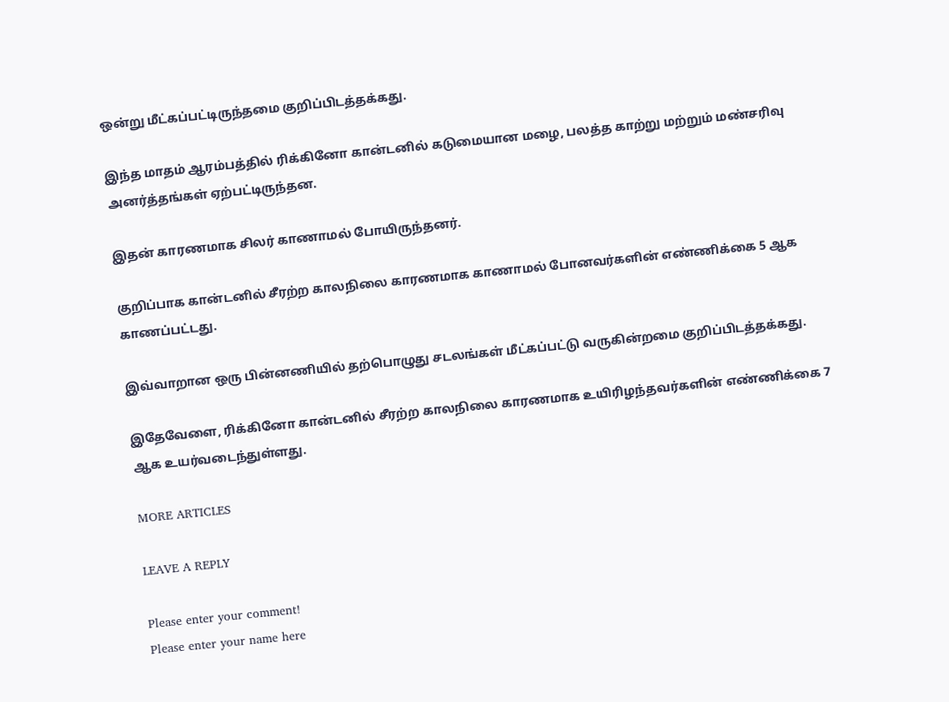ஒன்று மீட்கப்பட்டிருந்தமை குறிப்பிடத்தக்கது.

இந்த மாதம் ஆரம்பத்தில் ரிக்கினோ கான்டனில் கடுமையான மழை, பலத்த காற்று மற்றும் மண்சரிவு அனர்த்தங்கள் ஏற்பட்டிருந்தன.

இதன் காரணமாக சிலர் காணாமல் போயிருந்தனர்.

குறிப்பாக கான்டனில் சீரற்ற காலநிலை காரணமாக காணாமல் போனவர்களின் எண்ணிக்கை 5 ஆக காணப்பட்டது.

இவ்வாறான ஒரு பின்னணியில் தற்பொழுது சடலங்கள் மீட்கப்பட்டு வருகின்றமை குறிப்பிடத்தக்கது.

இதேவேளை, ரிக்கினோ கான்டனில் சீரற்ற காலநிலை காரணமாக உயிரிழந்தவர்களின் எண்ணிக்கை 7 ஆக உயர்வடைந்துள்ளது.

MORE ARTICLES

LEAVE A REPLY

Please enter your comment!
Please enter your name here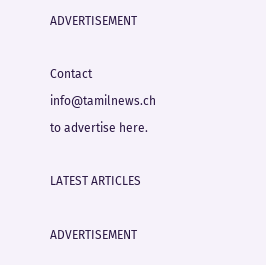ADVERTISEMENT

Contact
info@tamilnews.ch
to advertise here.

LATEST ARTICLES

ADVERTISEMENT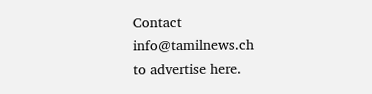Contact
info@tamilnews.ch
to advertise here.